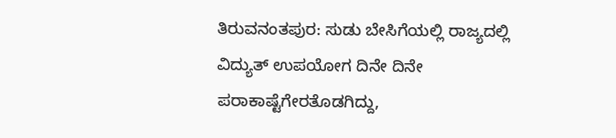ತಿರುವನಂತಪುರ: ಸುಡು ಬೇಸಿಗೆಯಲ್ಲಿ ರಾಜ್ಯದಲ್ಲಿ ವಿದ್ಯುತ್ ಉಪಯೋಗ ದಿನೇ ದಿನೇ ಪರಾಕಾಷ್ಟೆಗೇರತೊಡಗಿದ್ದು,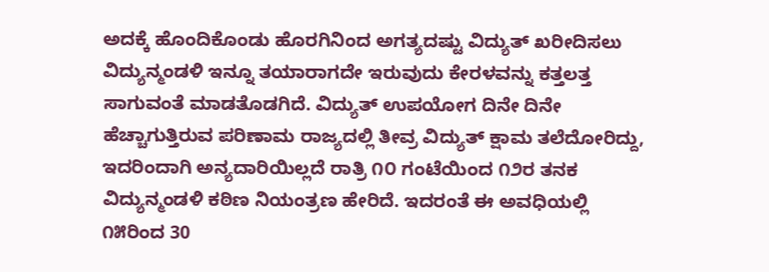ಅದಕ್ಕೆ ಹೊಂದಿಕೊಂಡು ಹೊರಗಿನಿಂದ ಅಗತ್ಯದಷ್ಟು ವಿದ್ಯುತ್ ಖರೀದಿಸಲು ವಿದ್ಯುನ್ಮಂಡಳಿ ಇನ್ನೂ ತಯಾರಾಗದೇ ಇರುವುದು ಕೇರಳವನ್ನು ಕತ್ತಲತ್ತ ಸಾಗುವಂತೆ ಮಾಡತೊಡಗಿದೆ. ವಿದ್ಯುತ್ ಉಪಯೋಗ ದಿನೇ ದಿನೇ ಹೆಚ್ಚಾಗುತ್ತಿರುವ ಪರಿಣಾಮ ರಾಜ್ಯದಲ್ಲಿ ತೀವ್ರ ವಿದ್ಯುತ್ ಕ್ಷಾಮ ತಲೆದೋರಿದ್ದು, ಇದರಿಂದಾಗಿ ಅನ್ಯದಾರಿಯಿಲ್ಲದೆ ರಾತ್ರಿ ೧೦ ಗಂಟೆಯಿಂದ ೧೨ರ ತನಕ ವಿದ್ಯುನ್ಮಂಡಳಿ ಕಠಿಣ ನಿಯಂತ್ರಣ ಹೇರಿದೆ. ಇದರಂತೆ ಈ ಅವಧಿಯಲ್ಲಿ ೧೫ರಿಂದ 30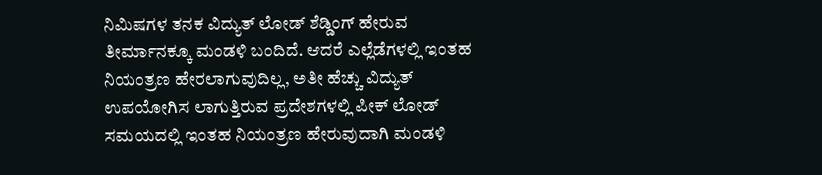ನಿಮಿಷಗಳ ತನಕ ವಿದ್ಯುತ್ ಲೋಡ್ ಶೆಡ್ಡಿಂಗ್ ಹೇರುವ ತೀರ್ಮಾನಕ್ಕೂ ಮಂಡಳಿ ಬಂದಿದೆ. ಆದರೆ ಎಲ್ಲೆಡೆಗಳಲ್ಲಿ ಇಂತಹ ನಿಯಂತ್ರಣ ಹೇರಲಾಗುವುದಿಲ್ಲ, ಅತೀ ಹೆಚ್ಚು ವಿದ್ಯುತ್ ಉಪಯೋಗಿಸ ಲಾಗುತ್ತಿರುವ ಪ್ರದೇಶಗಳಲ್ಲಿ ಪೀಕ್ ಲೋಡ್ ಸಮಯದಲ್ಲಿ ಇಂತಹ ನಿಯಂತ್ರಣ ಹೇರುವುದಾಗಿ ಮಂಡಳಿ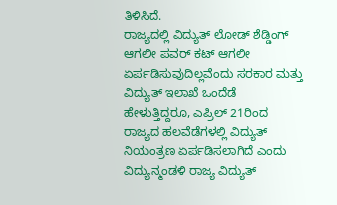ತಿಳಿಸಿದೆ.
ರಾಜ್ಯದಲ್ಲಿ ವಿದ್ಯುತ್ ಲೋಡ್ ಶೆಡ್ಡಿಂಗ್ ಆಗಲೀ ಪವರ್ ಕಟ್ ಆಗಲೀ ಏರ್ಪಡಿಸುವುದಿಲ್ಲವೆಂದು ಸರಕಾರ ಮತ್ತು ವಿದ್ಯುತ್ ಇಲಾಖೆ ಒಂದೆಡೆ ಹೇಳುತ್ತಿದ್ದರೂ, ಎಪ್ರಿಲ್ 21ರಿಂದ ರಾಜ್ಯದ ಹಲವೆಡೆಗಳಲ್ಲಿ ವಿದ್ಯುತ್ ನಿಯಂತ್ರಣ ಏರ್ಪಡಿಸಲಾಗಿದೆ ಎಂದು ವಿದ್ಯುನ್ಮಂಡಳಿ ರಾಜ್ಯ ವಿದ್ಯುತ್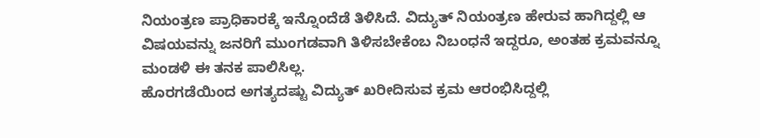ನಿಯಂತ್ರಣ ಪ್ರಾಧಿಕಾರಕ್ಕೆ ಇನ್ನೊಂದೆಡೆ ತಿಳಿಸಿದೆ. ವಿದ್ಯುತ್ ನಿಯಂತ್ರಣ ಹೇರುವ ಹಾಗಿದ್ದಲ್ಲಿ ಆ ವಿಷಯವನ್ನು ಜನರಿಗೆ ಮುಂಗಡವಾಗಿ ತಿಳಿಸಬೇಕೆಂಬ ನಿಬಂಧನೆ ಇದ್ದರೂ, ಅಂತಹ ಕ್ರಮವನ್ನೂ ಮಂಡಳಿ ಈ ತನಕ ಪಾಲಿಸಿಲ್ಲ.
ಹೊರಗಡೆಯಿಂದ ಅಗತ್ಯದಷ್ಟು ವಿದ್ಯುತ್ ಖರೀದಿಸುವ ಕ್ರಮ ಆರಂಭಿಸಿದ್ದಲ್ಲಿ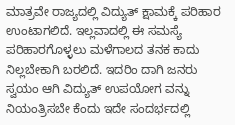ಮಾತ್ರವೇ ರಾಜ್ಯದಲ್ಲಿ ವಿದ್ಯುತ್ ಕ್ಷಾಮಕ್ಕೆ ಪರಿಹಾರ ಉಂಟಾಗಲಿದೆ. ಇಲ್ಲವಾದಲ್ಲಿ ಈ ಸಮಸ್ಯೆ ಪರಿಹಾರಗೊಳ್ಳಲು ಮಳೆಗಾಲದ ತನಕ ಕಾದು ನಿಲ್ಲಬೇಕಾಗಿ ಬರಲಿದೆ. ಇದರಿಂ ದಾಗಿ ಜನರು ಸ್ವಯಂ ಆಗಿ ವಿದ್ಯುತ್ ಉಪಯೋಗ ವನ್ನು ನಿಯಂತ್ರಿಸಬೇ ಕೆಂದು ಇದೇ ಸಂದರ್ಭದಲ್ಲಿ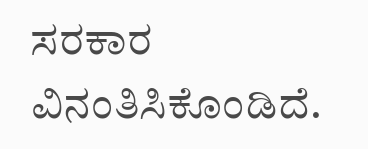ಸರಕಾರ ವಿನಂತಿಸಿಕೊಂಡಿದೆ.